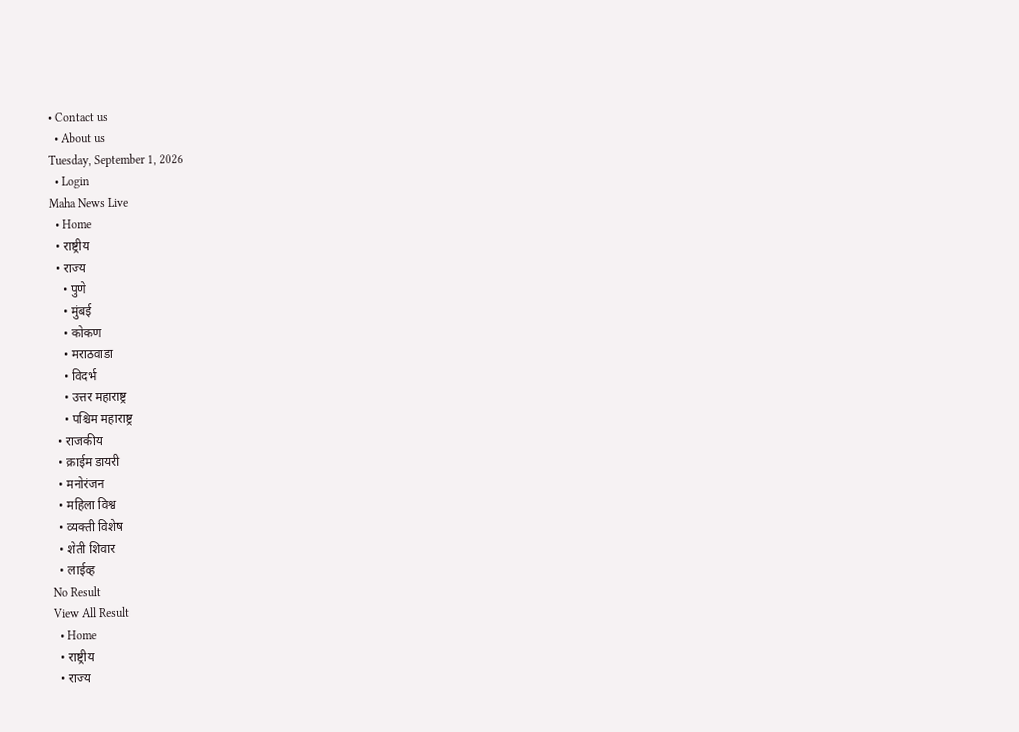• Contact us
  • About us
Tuesday, September 1, 2026
  • Login
Maha News Live
  • Home
  • राष्ट्रीय
  • राज्य
    • पुणे
    • मुंबई
    • कोकण
    • मराठवाडा
    • विदर्भ
    • उत्तर महाराष्ट्र
    • पश्चिम महाराष्ट्र
  • राजकीय
  • क्राईम डायरी
  • मनोरंजन
  • महिला विश्व
  • व्यक्ती विशेष
  • शेती शिवार
  • लाईव्ह
No Result
View All Result
  • Home
  • राष्ट्रीय
  • राज्य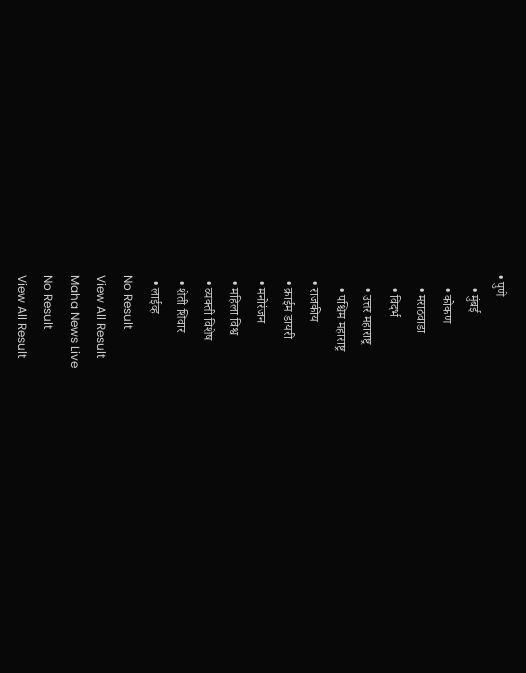• पुणे
    • मुंबई
    • कोकण
    • मराठवाडा
    • विदर्भ
    • उत्तर महाराष्ट्र
    • पश्चिम महाराष्ट्र
  • राजकीय
  • क्राईम डायरी
  • मनोरंजन
  • महिला विश्व
  • व्यक्ती विशेष
  • शेती शिवार
  • लाईव्ह
No Result
View All Result
Maha News Live
No Result
View All Result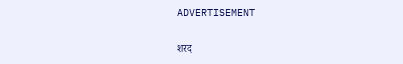ADVERTISEMENT

शरद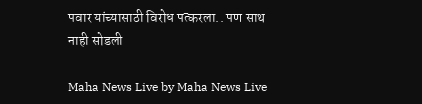पवार यांच्यासाठी विरोध पत्करला.. पण साथ नाही सोडली

Maha News Live by Maha News Live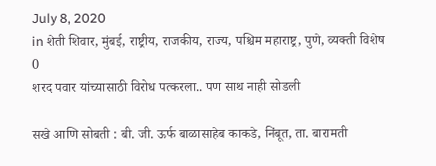July 8, 2020
in शेती शिवार, मुंबई, राष्ट्रीय, राजकीय, राज्य, पश्चिम महाराष्ट्र, पुणे, व्यक्ती विशेष
0
शरद पवार यांच्यासाठी विरोध पत्करला.. पण साथ नाही सोडली

सखे आणि सोबती : बी. जी. ऊर्फ बाळासाहेब काकडे, निंबूत, ता. बारामती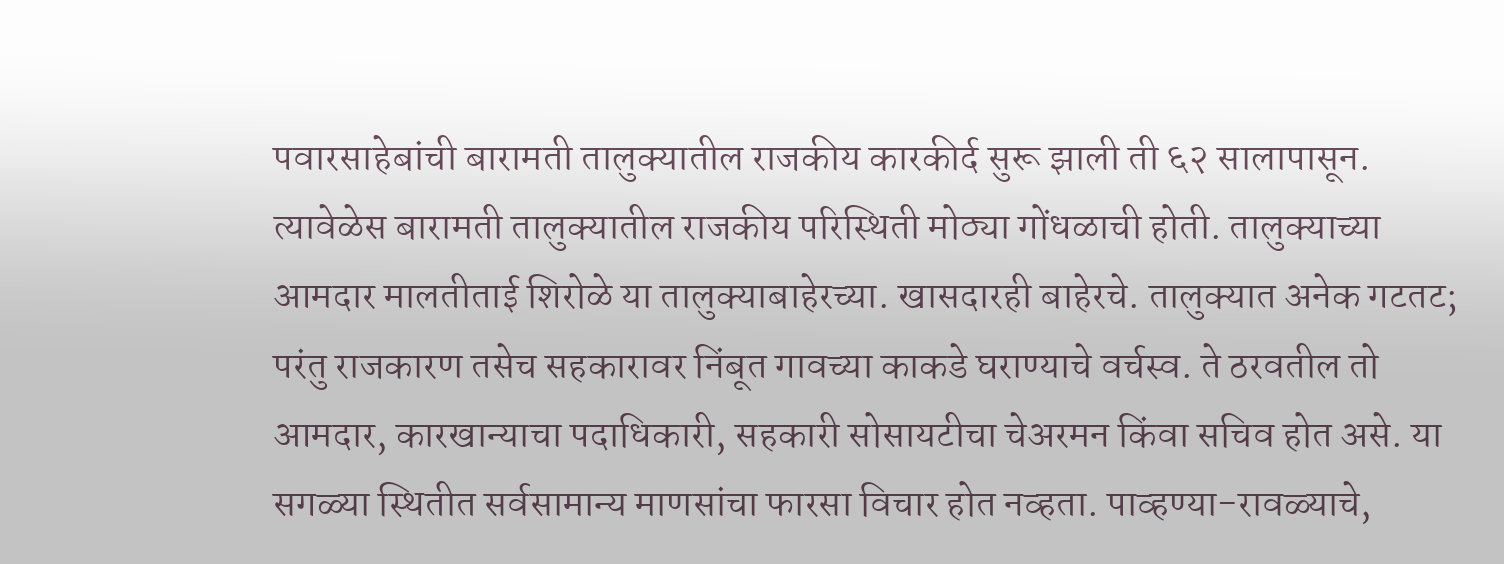पवारसाहेबांची बारामती तालुक्यातील राजकीय कारकीर्द सुरू झाली ती ६२ सालापासून.  त्यावेळेस बारामती तालुक्यातील राजकीय परिस्थिती मोठ्या गोंधळाची होती. तालुक्याच्या आमदार मालतीताई शिरोळे या तालुक्याबाहेरच्या. खासदारही बाहेरचे. तालुक्यात अनेक गटतट; परंतु राजकारण तसेच सहकारावर निंबूत गावच्या काकडे घराण्याचे वर्चस्व. ते ठरवतील तो आमदार, कारखान्याचा पदाधिकारी, सहकारी सोसायटीचा चेअरमन किंवा सचिव होत असे. या सगळ्या स्थितीत सर्वसामान्य माणसांचा फारसा विचार होत नव्हता. पाव्हण्या-रावळ्याचे,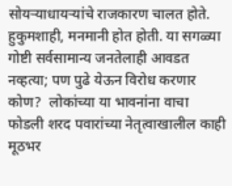सोयर्‍याधायर्‍यांचे राजकारण चालत होते. हुकुमशाही, मनमानी होत होती. या सगळ्या गोष्टी सर्वसामान्य जनतेलाही आवडत नव्हत्या; पण पुढे येऊन विरोध करणार कोण?  लोकांच्या या भावनांना वाचा फोडली शरद पवारांच्या नेतृत्वाखालील काही मूठभर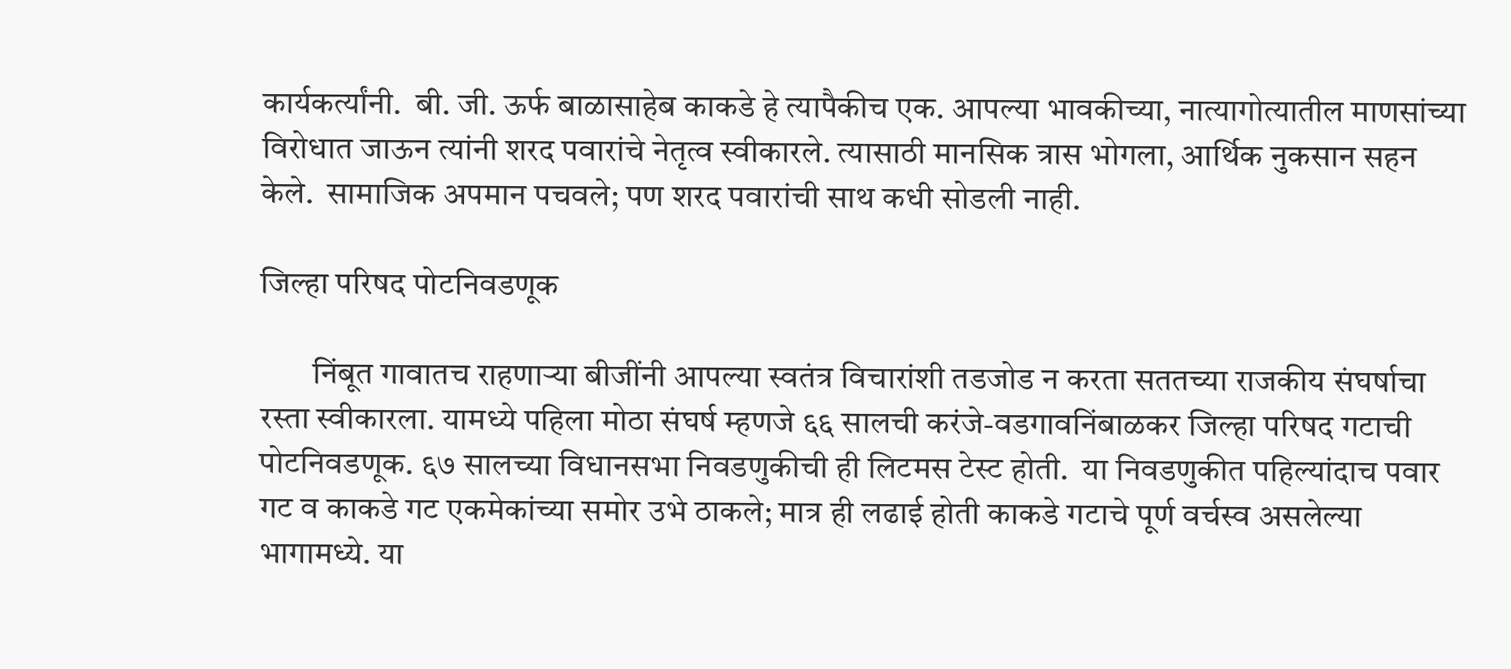कार्यकर्त्यांनी.  बी. जी. ऊर्फ बाळासाहेब काकडे हे त्यापैकीच एक. आपल्या भावकीच्या, नात्यागोत्यातील माणसांच्या विरोधात जाऊन त्यांनी शरद पवारांचे नेतृत्व स्वीकारले. त्यासाठी मानसिक त्रास भोगला, आर्थिक नुकसान सहन केले.  सामाजिक अपमान पचवले; पण शरद पवारांची साथ कधी सोडली नाही.

जिल्हा परिषद पोटनिवडणूक

        निंबूत गावातच राहणार्‍या बीजींनी आपल्या स्वतंत्र विचारांशी तडजोड न करता सततच्या राजकीय संघर्षाचा रस्ता स्वीकारला. यामध्ये पहिला मोठा संघर्ष म्हणजे ६६ सालची करंजे-वडगावनिंबाळकर जिल्हा परिषद गटाची पोटनिवडणूक. ६७ सालच्या विधानसभा निवडणुकीची ही लिटमस टेस्ट होती.  या निवडणुकीत पहिल्यांदाच पवार गट व काकडे गट एकमेकांच्या समोर उभे ठाकले; मात्र ही लढाई होती काकडे गटाचे पूर्ण वर्चस्व असलेल्या भागामध्ये. या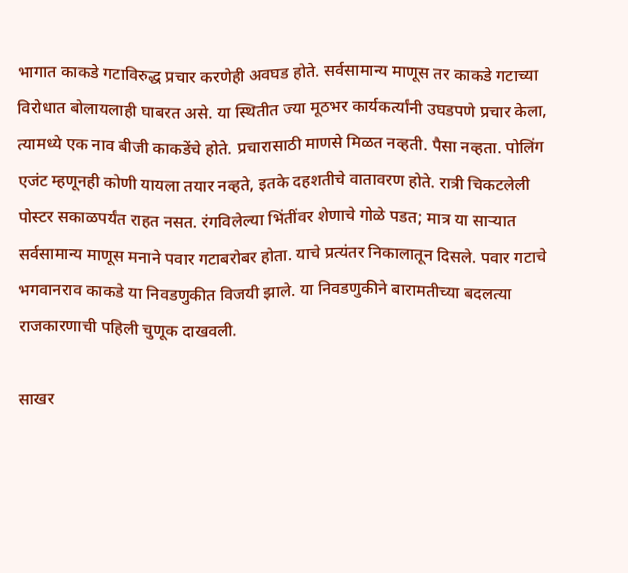भागात काकडे गटाविरुद्ध प्रचार करणेही अवघड होते. सर्वसामान्य माणूस तर काकडे गटाच्या विरोधात बोलायलाही घाबरत असे. या स्थितीत ज्या मूठभर कार्यकर्त्यांनी उघडपणे प्रचार केला, त्यामध्ये एक नाव बीजी काकडेंचे होते. प्रचारासाठी माणसे मिळत नव्हती. पैसा नव्हता. पोलिंग एजंट म्हणूनही कोणी यायला तयार नव्हते, इतके दहशतीचे वातावरण होते. रात्री चिकटलेली पोस्टर सकाळपर्यंत राहत नसत. रंगविलेल्या भिंतींवर शेणाचे गोळे पडत; मात्र या सार्‍यात सर्वसामान्य माणूस मनाने पवार गटाबरोबर होता. याचे प्रत्यंतर निकालातून दिसले. पवार गटाचे भगवानराव काकडे या निवडणुकीत विजयी झाले. या निवडणुकीने बारामतीच्या बदलत्या राजकारणाची पहिली चुणूक दाखवली.

साखर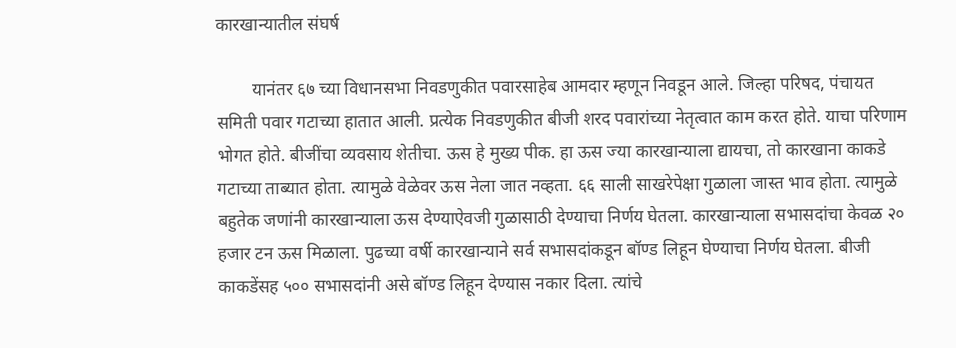कारखान्यातील संघर्ष

        यानंतर ६७ च्या विधानसभा निवडणुकीत पवारसाहेब आमदार म्हणून निवडून आले. जिल्हा परिषद, पंचायत समिती पवार गटाच्या हातात आली. प्रत्येक निवडणुकीत बीजी शरद पवारांच्या नेतृत्वात काम करत होते. याचा परिणाम भोगत होते. बीजींचा व्यवसाय शेतीचा. ऊस हे मुख्य पीक. हा ऊस ज्या कारखान्याला द्यायचा, तो कारखाना काकडे गटाच्या ताब्यात होता. त्यामुळे वेळेवर ऊस नेला जात नव्हता. ६६ साली साखरेपेक्षा गुळाला जास्त भाव होता. त्यामुळे बहुतेक जणांनी कारखान्याला ऊस देण्याऐवजी गुळासाठी देण्याचा निर्णय घेतला. कारखान्याला सभासदांचा केवळ २० हजार टन ऊस मिळाला. पुढच्या वर्षी कारखान्याने सर्व सभासदांकडून बॉण्ड लिहून घेण्याचा निर्णय घेतला. बीजी काकडेंसह ५०० सभासदांनी असे बॉण्ड लिहून देण्यास नकार दिला. त्यांचे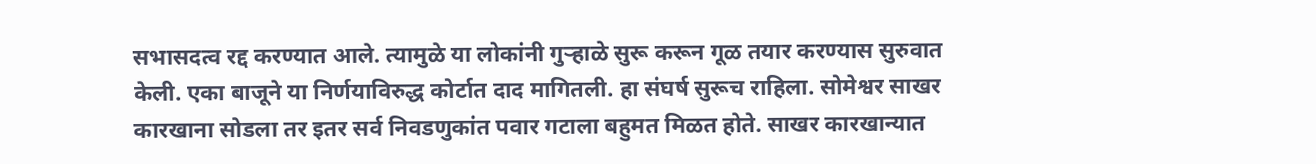सभासदत्व रद्द करण्यात आले. त्यामुळे या लोकांनी गुर्‍हाळे सुरू करून गूळ तयार करण्यास सुरुवात केली. एका बाजूने या निर्णयाविरुद्ध कोर्टात दाद मागितली. हा संघर्ष सुरूच राहिला. सोमेश्वर साखर कारखाना सोडला तर इतर सर्व निवडणुकांत पवार गटाला बहुमत मिळत होते. साखर कारखान्यात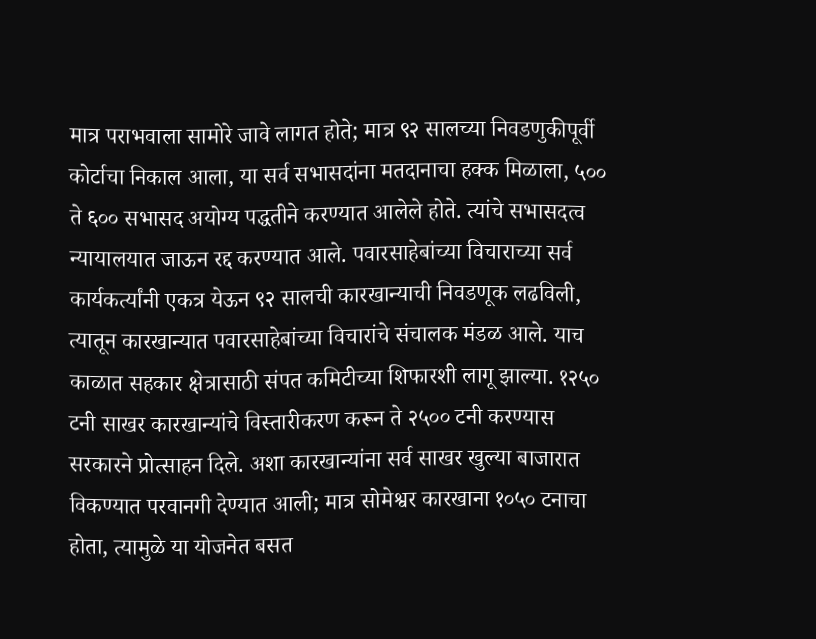मात्र पराभवाला सामोरे जावे लागत होते; मात्र ९२ सालच्या निवडणुकीपूर्वी कोर्टाचा निकाल आला, या सर्व सभासदांना मतदानाचा हक्क मिळाला, ५०० ते ६०० सभासद अयोग्य पद्धतीने करण्यात आलेले होते. त्यांचे सभासदत्व न्यायालयात जाऊन रद्द करण्यात आले. पवारसाहेबांच्या विचाराच्या सर्व कार्यकर्त्यांनी एकत्र येऊन ९२ सालची कारखान्याची निवडणूक लढविली, त्यातून कारखान्यात पवारसाहेबांच्या विचारांचे संचालक मंडळ आले. याच काळात सहकार क्षेत्रासाठी संपत कमिटीच्या शिफारशी लागू झाल्या. १२५० टनी साखर कारखान्यांचे विस्तारीकरण करून ते २५०० टनी करण्यास सरकारने प्रोत्साहन दिले. अशा कारखान्यांना सर्व साखर खुल्या बाजारात विकण्यात परवानगी देण्यात आली; मात्र सोमेश्वर कारखाना १०५० टनाचा होता, त्यामुळे या योजनेत बसत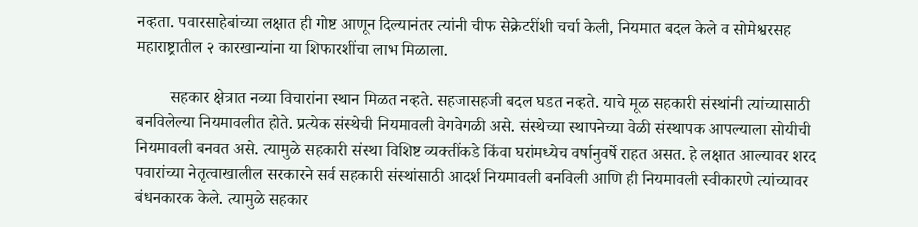नव्हता. पवारसाहेबांच्या लक्षात ही गोष्ट आणून दिल्यानंतर त्यांनी चीफ सेक्रेटरींशी चर्चा केली, नियमात बदल केले व सोमेश्वरसह महाराष्ट्रातील २ कारखान्यांना या शिफारशींचा लाभ मिळाला.

        सहकार क्षेत्रात नव्या विचारांना स्थान मिळत नव्हते. सहजासहजी बदल घडत नव्हते. याचे मूळ सहकारी संस्थांनी त्यांच्यासाठी बनविलेल्या नियमावलीत होते. प्रत्येक संस्थेची नियमावली वेगवेगळी असे. संस्थेच्या स्थापनेच्या वेळी संस्थापक आपल्याला सोयीची नियमावली बनवत असे. त्यामुळे सहकारी संस्था विशिष्ट व्यक्तींकडे किंवा घरांमध्येच वर्षानुवर्षे राहत असत. हे लक्षात आल्यावर शरद पवारांच्या नेतृत्वाखालील सरकारने सर्व सहकारी संस्थांसाठी आदर्श नियमावली बनविली आणि ही नियमावली स्वीकारणे त्यांच्यावर बंधनकारक केले. त्यामुळे सहकार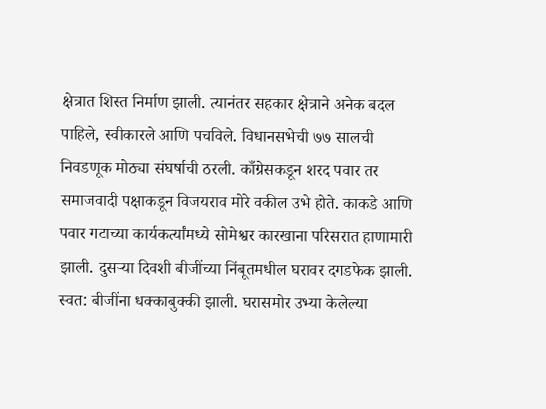क्षेत्रात शिस्त निर्माण झाली. त्यानंतर सहकार क्षेत्राने अनेक बदल पाहिले, स्वीकारले आणि पचविले. विधानसभेची ७७ सालची निवडणूक मोठ्या संघर्षाची ठरली. काँग्रेसकडून शरद पवार तर समाजवादी पक्षाकडून विजयराव मोरे वकील उभे होते. काकडे आणि पवार गटाच्या कार्यकर्त्यांमध्ये सोमेश्वर कारखाना परिसरात हाणामारी झाली. दुसर्‍या दिवशी बीजींच्या निंबूतमधील घरावर दगडफेक झाली. स्वत: बीजींना धक्काबुक्की झाली. घरासमोर उभ्या केलेल्या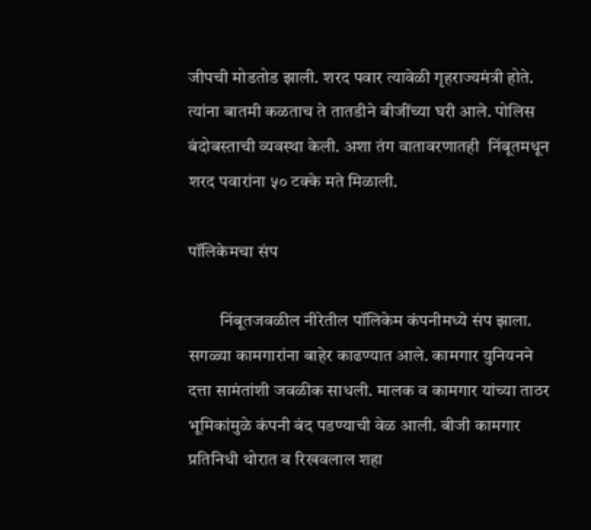जीपची मोडतोड झाली. शरद पवार त्यावेळी गृहराज्यमंत्री होते. त्यांना बातमी कळताच ते तातडीने बीजींच्या घरी आले. पोलिस बंदोबस्ताची व्यवस्था केली. अशा तंग वातावरणातही  निंबूतमधून शरद पवारांना ५० टक्के मते मिळाली.

पॉलिकेमचा संप

         निंबूतजवळील नीरेतील पॉलिकेम कंपनीमध्ये संप झाला. सगळ्या कामगारांना बाहेर काढण्यात आले. कामगार युनियनने दत्ता सामंतांशी जवळीक साधली. मालक व कामगार यांच्या ताठर भूमिकांमुळे कंपनी बंद पडण्याची वेळ आली. बीजी कामगार प्रतिनिधी थोरात व रिखवलाल शहा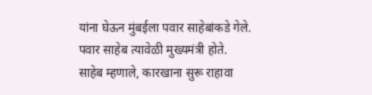यांना घेऊन मुंबईला पवार साहेबांकडे गेले. पवार साहेब त्यावेळी मुख्यमंत्री होते. साहेब म्हणाले, कारखाना सुरू राहावा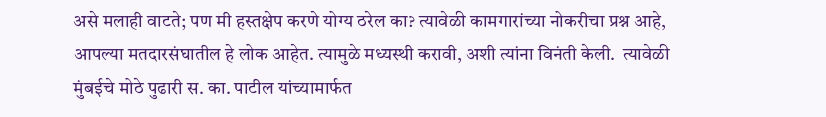असे मलाही वाटते; पण मी हस्तक्षेप करणे योग्य ठरेल का? त्यावेळी कामगारांच्या नोकरीचा प्रश्न आहे, आपल्या मतदारसंघातील हे लोक आहेत. त्यामुळे मध्यस्थी करावी, अशी त्यांना विनंती केली.  त्यावेळी मुंबईचे मोठे पुढारी स. का. पाटील यांच्यामार्फत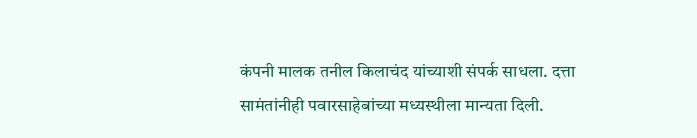कंपनी मालक तनील किलाचंद यांच्याशी संपर्क साधला. दत्ता सामंतांनीही पवारसाहेबांच्या मध्यस्थीला मान्यता दिली.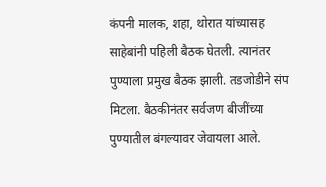कंपनी मालक, शहा, थोरात यांच्यासह साहेबांनी पहिली बैठक घेतली. त्यानंतर पुण्याला प्रमुख बैठक झाली. तडजोडीने संप मिटला. बैठकीनंतर सर्वजण बीजींच्या पुण्यातील बंगल्यावर जेवायला आले.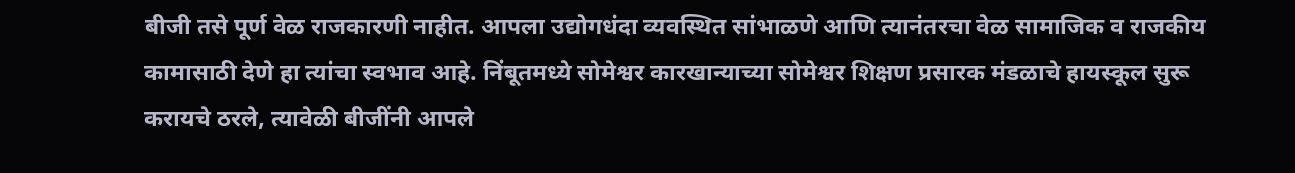बीजी तसे पूर्ण वेळ राजकारणी नाहीत. आपला उद्योगधंदा व्यवस्थित सांभाळणे आणि त्यानंतरचा वेळ सामाजिक व राजकीय कामासाठी देणे हा त्यांचा स्वभाव आहे. निंबूतमध्ये सोमेश्वर कारखान्याच्या सोमेश्वर शिक्षण प्रसारक मंडळाचे हायस्कूल सुरू करायचे ठरले, त्यावेळी बीजींनी आपले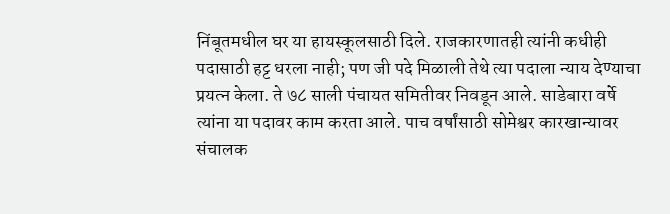निंबूतमधील घर या हायस्कूलसाठी दिले. राजकारणातही त्यांनी कधीही पदासाठी हट्ट धरला नाही; पण जी पदे मिळाली तेथे त्या पदाला न्याय देण्याचा प्रयत्न केला. ते ७८ साली पंचायत समितीवर निवडून आले. साडेबारा वर्षे त्यांना या पदावर काम करता आले. पाच वर्षांसाठी सोमेश्वर कारखान्यावर संचालक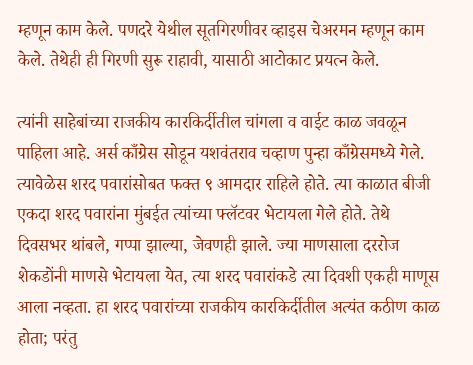म्हणून काम केले. पणदरे येथील सूतगिरणीवर व्हाइस चेअरमन म्हणून काम केले. तेथेही ही गिरणी सुरू राहावी, यासाठी आटोकाट प्रयत्न केले.

त्यांनी साहेबांच्या राजकीय कारकिर्दीतील चांगला व वाईट काळ जवळून पाहिला आहे. अर्स काँग्रेस सोडून यशवंतराव चव्हाण पुन्हा काँग्रेसमध्ये गेले. त्यावेळेस शरद पवारांसोबत फक्त ९ आमदार राहिले होते. त्या काळात बीजी एकदा शरद पवारांना मुंबईत त्यांच्या फ्लॅटवर भेटायला गेले होते. तेथे दिवसभर थांबले, गप्पा झाल्या, जेवणही झाले. ज्या माणसाला दररोज शेकडोंनी माणसे भेटायला येत, त्या शरद पवारांकडे त्या दिवशी एकही माणूस आला नव्हता. हा शरद पवारांच्या राजकीय कारकिर्दीतील अत्यंत कठीण काळ होता; परंतु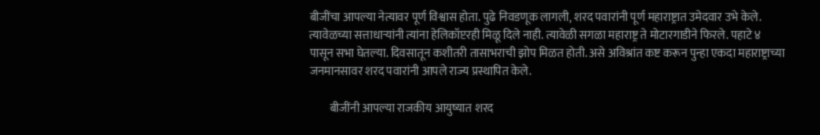बीजींचा आपल्या नेत्यावर पूर्ण विश्वास होता. पुढे निवडणूक लागली, शरद पवारांनी पूर्ण महाराष्ट्रात उमेदवार उभे केले. त्यावेळच्या सत्ताधार्‍यांनी त्यांना हेलिकॉप्टरही मिळू दिले नाही. त्यावेळी सगळा महाराष्ट्र ते मोटारगाडीने फिरले. पहाटे ४ पासून सभा घेतल्या. दिवसातून कशीतरी तासाभराची झोप मिळत होती. असे अविश्रांत कष्ट करून पुन्हा एकदा महाराष्ट्राच्या जनमानसावर शरद पवारांनी आपले राज्य प्रस्थापित केले.

         बीजींनी आपल्या राजकीय आयुष्यात शरद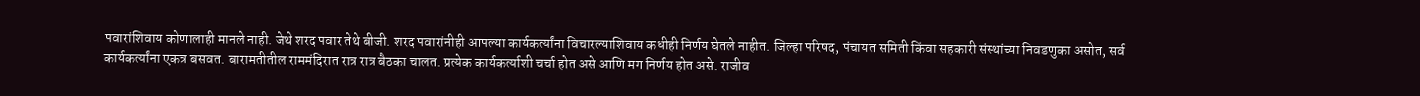पवारांशिवाय कोणालाही मानले नाही. जेथे शरद पवार तेथे बीजी. शरद पवारांनीही आपल्या कार्यकर्त्यांना विचारल्याशिवाय कधीही निर्णय घेतले नाहीत. जिल्हा परिषद, पंचायत समिती किंवा सहकारी संस्थांच्या निवडणुका असोत, सर्व कार्यकर्त्यांना एकत्र बसवत. बारामतीतील राममंदिरात रात्र रात्र बैठका चालत. प्रत्येक कार्यकर्त्याशी चर्चा होत असे आणि मग निर्णय होत असे. राजीव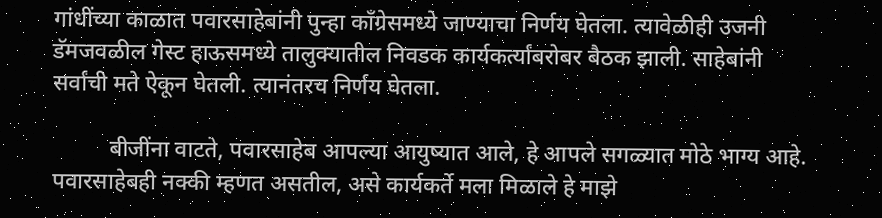गांधींच्या काळात पवारसाहेबांनी पुन्हा काँग्रेसमध्ये जाण्याचा निर्णय घेतला. त्यावेळीही उजनी डॅमजवळील गेस्ट हाऊसमध्ये तालुक्यातील निवडक कार्यकर्त्यांबरोबर बैठक झाली. साहेबांनी सर्वांची मते ऐकून घेतली. त्यानंतरच निर्णय घेतला.

          बीजींना वाटते, पवारसाहेब आपल्या आयुष्यात आले, हे आपले सगळ्यात मोठे भाग्य आहे. पवारसाहेबही नक्की म्हणत असतील, असे कार्यकर्ते मला मिळाले हे माझे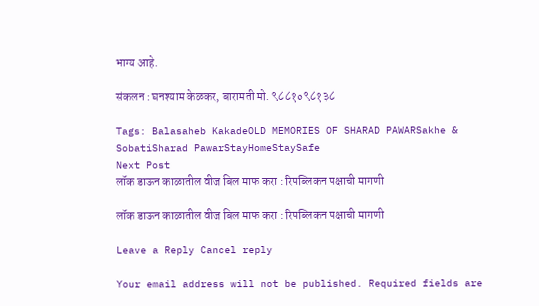भाग्य आहे.

संकलन : घनश्याम केळकर, बारामती मो. ९८८१०९८१३८

Tags: Balasaheb KakadeOLD MEMORIES OF SHARAD PAWARSakhe & SobatiSharad PawarStayHomeStaySafe
Next Post
लॉक डाऊन काळातील वीज बिल माफ करा : रिपब्लिकन पक्षाची मागणी

लॉक डाऊन काळातील वीज बिल माफ करा : रिपब्लिकन पक्षाची मागणी

Leave a Reply Cancel reply

Your email address will not be published. Required fields are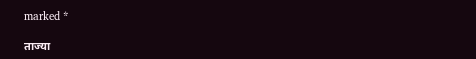marked *

ताज्या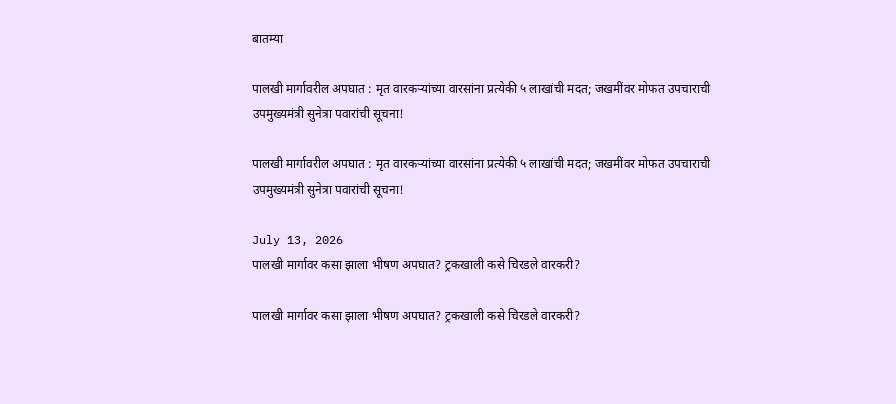बातम्या

पालखी मार्गावरील अपघात : मृत वारकऱ्यांच्या वारसांना प्रत्येकी ५ लाखांची मदत; जखमींवर मोफत उपचाराची उपमुख्यमंत्री सुनेत्रा पवारांची सूचना!

पालखी मार्गावरील अपघात : मृत वारकऱ्यांच्या वारसांना प्रत्येकी ५ लाखांची मदत; जखमींवर मोफत उपचाराची उपमुख्यमंत्री सुनेत्रा पवारांची सूचना!

July 13, 2026
पालखी मार्गावर कसा झाला भीषण अपघात? ट्रकखाली कसे चिरडले वारकरी?

पालखी मार्गावर कसा झाला भीषण अपघात? ट्रकखाली कसे चिरडले वारकरी?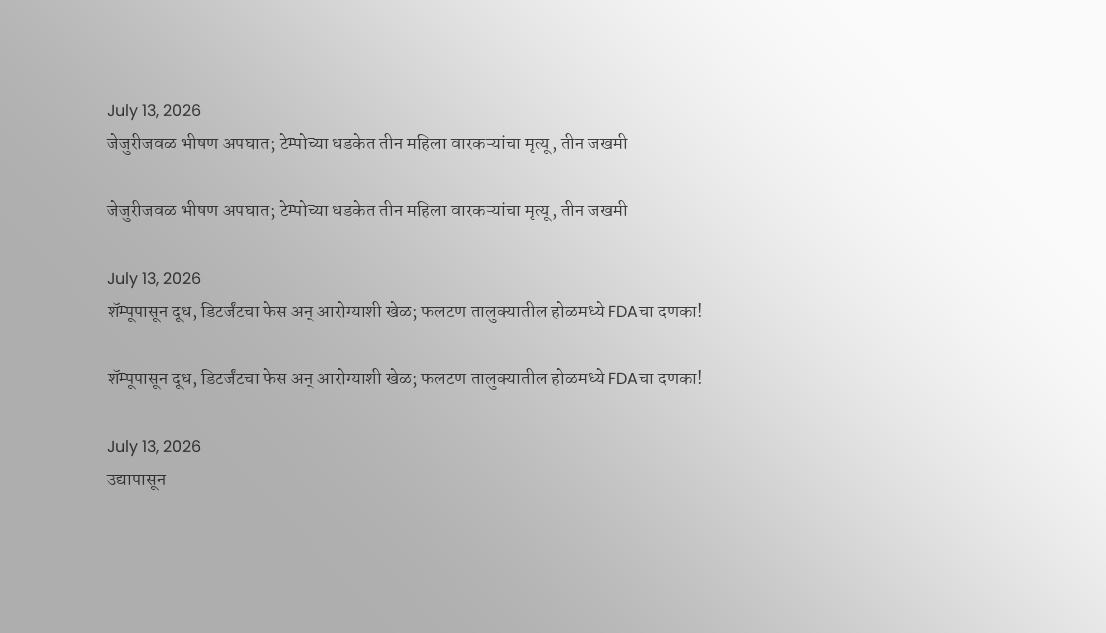July 13, 2026
जेजुरीजवळ भीषण अपघात; टेम्पोच्या धडकेत तीन महिला वारकऱ्यांचा मृत्यू, तीन जखमी

जेजुरीजवळ भीषण अपघात; टेम्पोच्या धडकेत तीन महिला वारकऱ्यांचा मृत्यू, तीन जखमी

July 13, 2026
शॅम्पूपासून दूध, डिटर्जंटचा फेस अन् आरोग्याशी खेळ; फलटण तालुक्यातील होळमध्ये FDAचा दणका!

शॅम्पूपासून दूध, डिटर्जंटचा फेस अन् आरोग्याशी खेळ; फलटण तालुक्यातील होळमध्ये FDAचा दणका!

July 13, 2026
उद्यापासून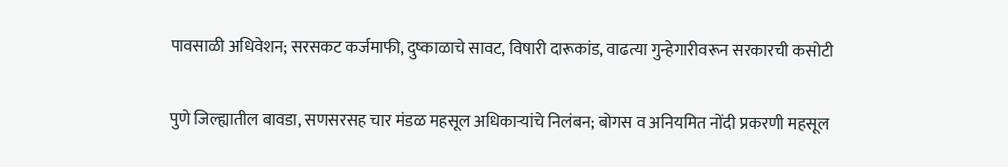पावसाळी अधिवेशन; सरसकट कर्जमाफी, दुष्काळाचे सावट, विषारी दारूकांड, वाढत्या गुन्हेगारीवरून सरकारची कसोटी

पुणे जिल्ह्यातील बावडा, सणसरसह चार मंडळ महसूल अधिकाऱ्यांचे निलंबन; बोगस व अनियमित नोंदी प्रकरणी महसूल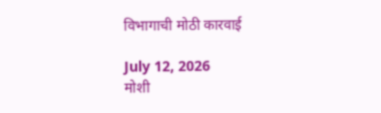विभागाची मोठी कारवाई

July 12, 2026
मोशी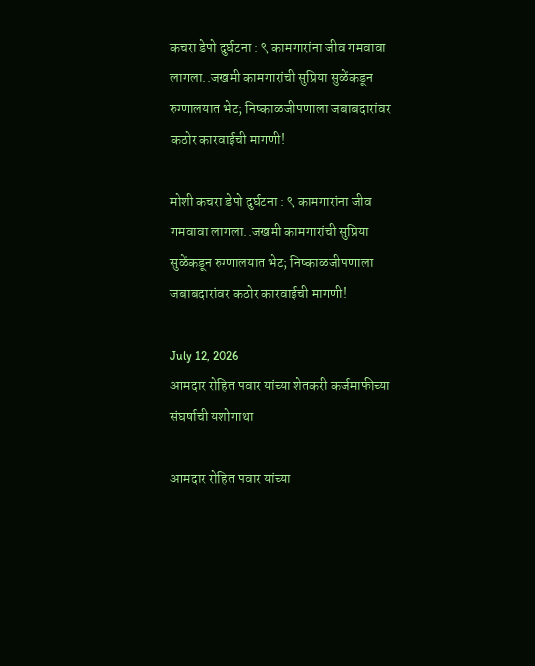कचरा डेपो दुर्घटना : ९ कामगारांना जीव गमवावा लागला..जखमी कामगारांची सुप्रिया सुळेंकडून रुग्णालयात भेट; निष्काळजीपणाला जबाबदारांवर कठोर कारवाईची मागणी!

मोशी कचरा डेपो दुर्घटना : ९ कामगारांना जीव गमवावा लागला..जखमी कामगारांची सुप्रिया सुळेंकडून रुग्णालयात भेट; निष्काळजीपणाला जबाबदारांवर कठोर कारवाईची मागणी!

July 12, 2026
आमदार रोहित पवार यांच्या शेतकरी कर्जमाफीच्या संघर्षाची यशोगाथा

आमदार रोहित पवार यांच्या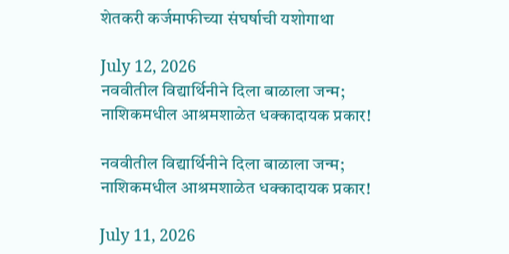शेतकरी कर्जमाफीच्या संघर्षाची यशोगाथा

July 12, 2026
नववीतील विद्यार्थिनीने दिला बाळाला जन्म; नाशिकमधील आश्रमशाळेत धक्कादायक प्रकार!

नववीतील विद्यार्थिनीने दिला बाळाला जन्म; नाशिकमधील आश्रमशाळेत धक्कादायक प्रकार!

July 11, 2026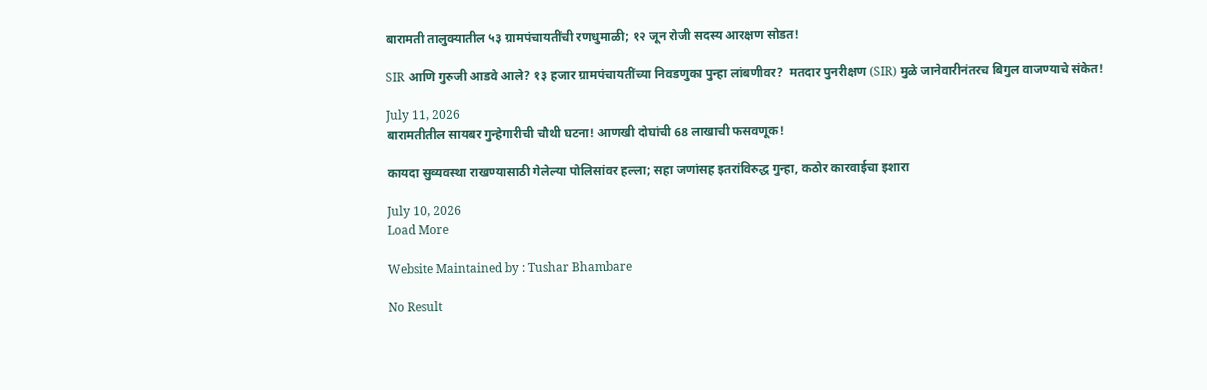बारामती तालुक्यातील ५३ ग्रामपंचायतींची रणधुमाळी; १२ जून रोजी सदस्य आरक्षण सोडत!

SIR आणि गुरुजी आडवे आले? १३ हजार ग्रामपंचायतींच्या निवडणुका पुन्हा लांबणीवर?  मतदार पुनरीक्षण (SIR) मुळे जानेवारीनंतरच बिगुल वाजण्याचे संकेत!

July 11, 2026
बारामतीतील सायबर गुन्हेगारीची चौथी घटना! आणखी दोघांची 68 लाखाची फसवणूक!

कायदा सुव्यवस्था राखण्यासाठी गेलेल्या पोलिसांवर हल्ला; सहा जणांसह इतरांविरुद्ध गुन्हा, कठोर कारवाईचा इशारा

July 10, 2026
Load More

Website Maintained by : Tushar Bhambare

No Result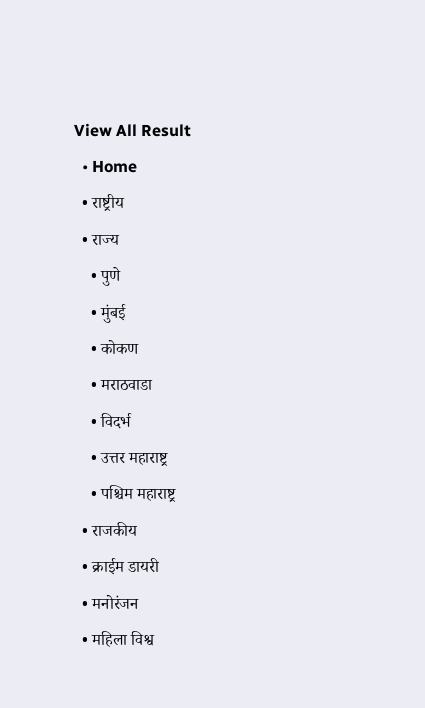View All Result
  • Home
  • राष्ट्रीय
  • राज्य
    • पुणे
    • मुंबई
    • कोकण
    • मराठवाडा
    • विदर्भ
    • उत्तर महाराष्ट्र
    • पश्चिम महाराष्ट्र
  • राजकीय
  • क्राईम डायरी
  • मनोरंजन
  • महिला विश्व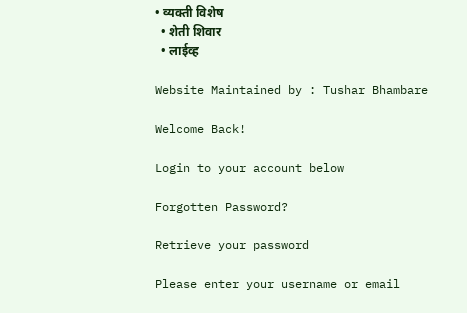• व्यक्ती विशेष
  • शेती शिवार
  • लाईव्ह

Website Maintained by : Tushar Bhambare

Welcome Back!

Login to your account below

Forgotten Password?

Retrieve your password

Please enter your username or email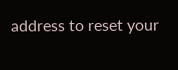address to reset your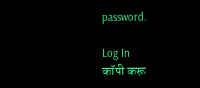password.

Log In
कॉपी करू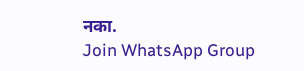नका.
Join WhatsApp Group